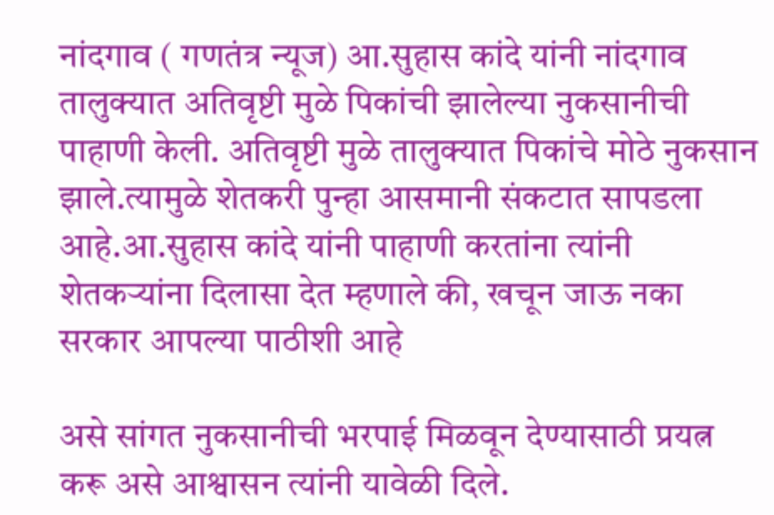नांदगाव ( गणतंत्र न्यूज) आ.सुहास कांदे यांनी नांदगाव तालुक्यात अतिवृष्टी मुळे पिकांची झालेल्या नुकसानीची पाहाणी केली. अतिवृष्टी मुळे तालुक्यात पिकांचे मोठे नुकसान झाले.त्यामुळे शेतकरी पुन्हा आसमानी संकटात सापडला आहे.आ.सुहास कांदे यांनी पाहाणी करतांना त्यांनी शेतकऱ्यांना दिलासा देत म्हणाले की, खचून जाऊ नका सरकार आपल्या पाठीशी आहे

असे सांगत नुकसानीची भरपाई मिळवून देण्यासाठी प्रयत्न करू असे आश्वासन त्यांनी यावेळी दिले.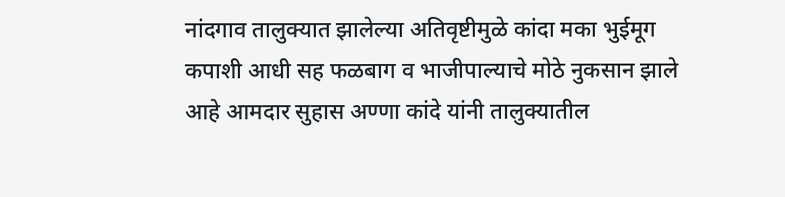नांदगाव तालुक्यात झालेल्या अतिवृष्टीमुळे कांदा मका भुईमूग कपाशी आधी सह फळबाग व भाजीपाल्याचे मोठे नुकसान झाले आहे आमदार सुहास अण्णा कांदे यांनी तालुक्यातील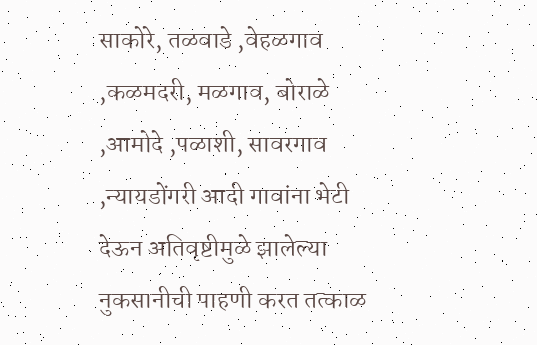साकोरे, तळवाडे ,वेहळगाव ,कळमदरी, मळगाव, बोराळे ,आमोदे ,पळाशी, सावरगाव ,न्यायडोंगरी आदी गावांना भेटी देऊन अतिवृष्टीमुळे झालेल्या नुकसानीची पाहणी करत तत्काळ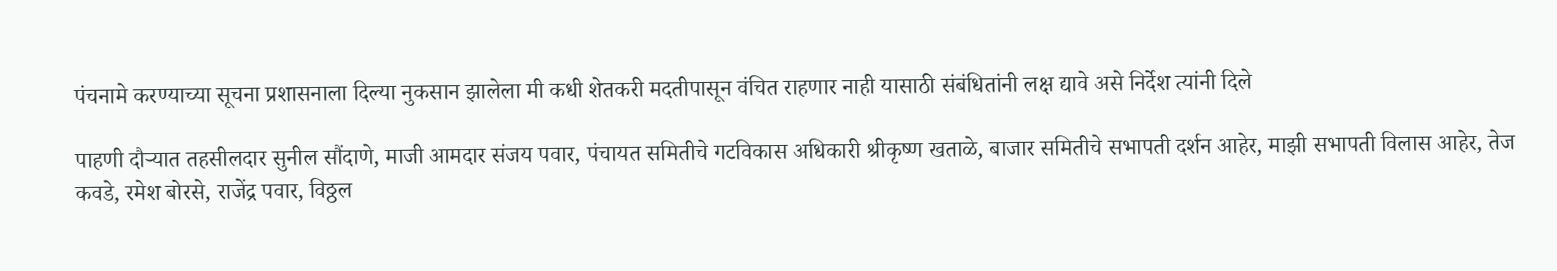पंचनामे करण्याच्या सूचना प्रशासनाला दिल्या नुकसान झालेला मी कधी शेतकरी मदतीपासून वंचित राहणार नाही यासाठी संबंधितांनी लक्ष द्यावे असे निर्देश त्यांनी दिले

पाहणी दौऱ्यात तहसीलदार सुनील सौंदाणे, माजी आमदार संजय पवार, पंचायत समितीचे गटविकास अधिकारी श्रीकृष्ण खताळे, बाजार समितीचे सभापती दर्शन आहेर, माझी सभापती विलास आहेर, तेज कवडे, रमेश बोरसे, राजेंद्र पवार, विठ्ठल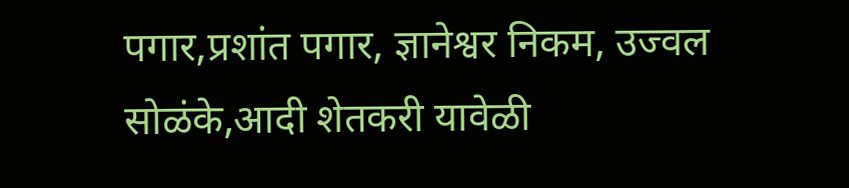पगार,प्रशांत पगार, ज्ञानेश्वर निकम, उज्वल सोळंके,आदी शेतकरी यावेळी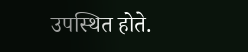उपस्थित होते.